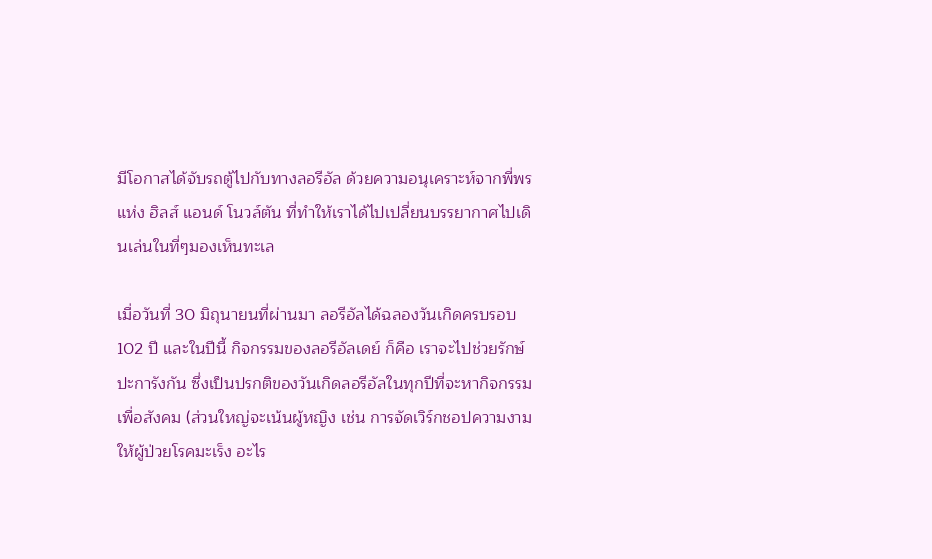มีโอกาสได้จับรถตู้ไปกับทางลอรีอัล ด้วยความอนุเคราะห์จากพี่พร แห่ง ฮิลส์ แอนด์ โนวล์ตัน ที่ทำให้เราได้ไปเปลี่ยนบรรยากาศไปเดินเล่นในที่ๆมองเห็นทะเล

เมื่อวันที่ 30 มิถุนายนที่ผ่านมา ลอรีอัลได้ฉลองวันเกิดครบรอบ 102 ปี และในปีนี้ กิจกรรมของลอรีอัลเดย์ ก็คือ เราจะไปช่วยรักษ์ปะการังกัน ซึ่งเป็นปรกติของวันเกิดลอรีอัลในทุกปีที่จะหากิจกรรมเพื่อสังคม (ส่วนใหญ่จะเน้นผู้หญิง เช่น การจัดเวิร์กชอปความงามให้ผู้ป่วยโรคมะเร็ง อะไร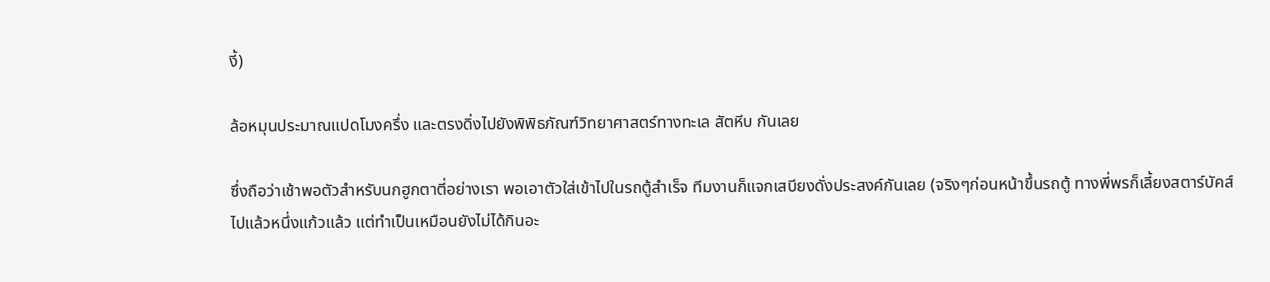งี้)

ล้อหมุนประมาณแปดโมงครึ่ง และตรงดิ่งไปยังพิพิธภัณฑ์วิทยาศาสตร์ทางทะเล สัตหีบ กันเลย

ซึ่งถือว่าเช้าพอตัวสำหรับนกฮูกตาตี่อย่างเรา พอเอาตัวใส่เข้าไปในรถตู้สำเร็จ ทีมงานก็แจกเสบียงดั่งประสงค์กันเลย (จริงๆก่อนหน้าขึ้นรถตู้ ทางพี่พรก็เลี้ยงสตาร์บัคส์ไปแล้วหนึ่งแก้วแล้ว แต่ทำเป็นเหมือนยังไม่ได้กินอะ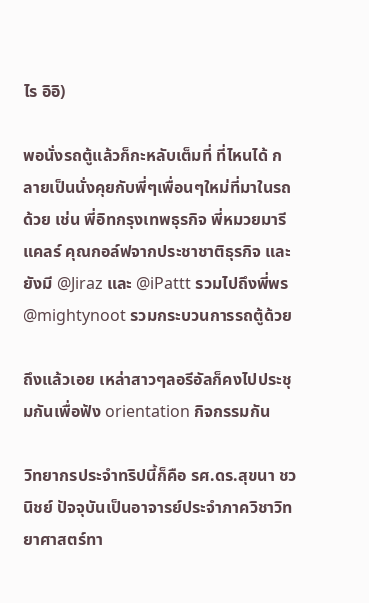ไร อิอิ)

พอนั่งรถตู้แล้วก็กะหลับเต็มที่ ที่ไหนได้ กลายเป็นนั่งคุยกับพี่ๆเพื่อนๆใหม่ที่มาในรถด้วย เช่น พี่อิทกรุงเทพธุรกิจ พี่หมวยมารีแคลร์ คุณกอล์ฟจากประชาชาติธุรกิจ และยังมี @Jiraz และ @iPattt รวมไปถึงพี่พร @mightynoot รวมกระบวนการรถตู้ด้วย

ถึงแล้วเอย เหล่าสาวๆลอรีอัลก็คงไปประชุมกันเพื่อฟัง orientation กิจกรรมกัน

วิทยากรประจำทริปนี้ก็คือ รศ.ดร.สุขนา ชวนิชย์ ปัจจุบันเป็นอาจารย์ประจำภาควิชาวิทยาศาสตร์ทา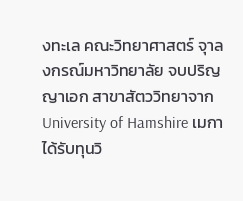งทะเล คณะวิทยาศาสตร์ จุาลงกรณ์มหาวิทยาลัย จบปริญญาเอก สาขาสัตววิทยาจาก University of Hamshire เมกา ได้รับทุนวิ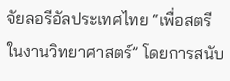จัยลอรีอัลประเทศไทย “เพื่อสตรีในงานวิทยาศาสตร์” โดยการสนับ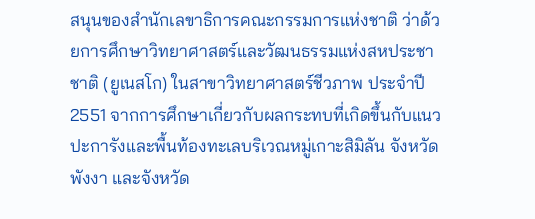สนุนของสำนักเลขาธิการคณะกรรมการแห่งชาติ ว่าด้วยการศึกษาวิทยาศาสตร์และวัฒนธรรมแห่งสหประชาชาติ (ยูเนสโก) ในสาขาวิทยาศาสตร์ชีวภาพ ประจำปี 2551 จากการศึกษาเกี่ยวกับผลกระทบที่เกิดขึ้นกับแนวปะการังและพื้นท้องทะเลบริเวณหมู่เกาะสิมิลัน จังหวัดพังงา และจังหวัด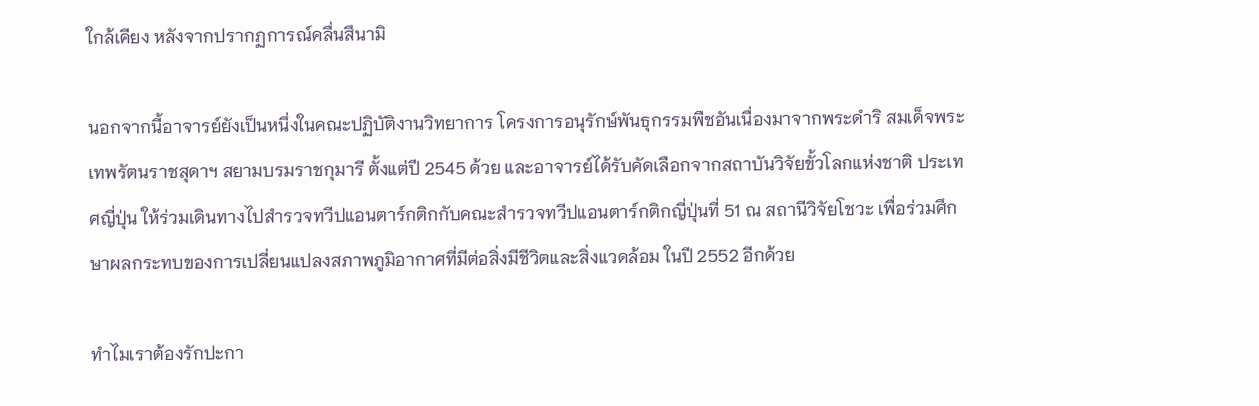ใกล้เคียง หลังจากปรากฏการณ์คลื่นสึนามิ

นอกจากนี้อาจารย์ยังเป็นหนึ่งในคณะปฏิบัติงานวิทยาการ โครงการอนุรักษ์พันธุกรรมพืชอันเนื่องมาจากพระดำริ สมเด็จพระเทพรัตนราชสุดาฯ สยามบรมราชกุมารี ตั้งแต่ปี 2545 ด้วย และอาจารย์ได้รับคัดเลือกจากสถาบันวิจัยขั้วโลกแห่งชาติ ประเทศญี่ปุ่น ให้ร่วมเดินทางไปสำรวจทวีปแอนตาร์กติกกับคณะสำรวจทวีปแอนตาร์กติกญี่ปุ่นที่ 51 ณ สถานีวิจัยโชวะ เพื่อร่วมศึกษาผลกระทบของการเปลี่ยนแปลงสภาพภูมิอากาศที่มีต่อสิ่งมีชีวิตและสิ่งแวดล้อม ในปี 2552 อีกด้วย

ทำไมเราต้องรักปะกา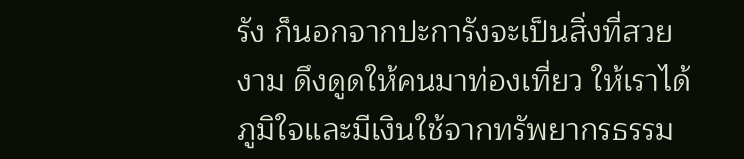รัง ก็นอกจากปะการังจะเป็นสิ่งที่สวยงาม ดึงดูดให้คนมาท่องเที่ยว ให้เราได้ภูมิใจและมีเงินใช้จากทรัพยากรธรรม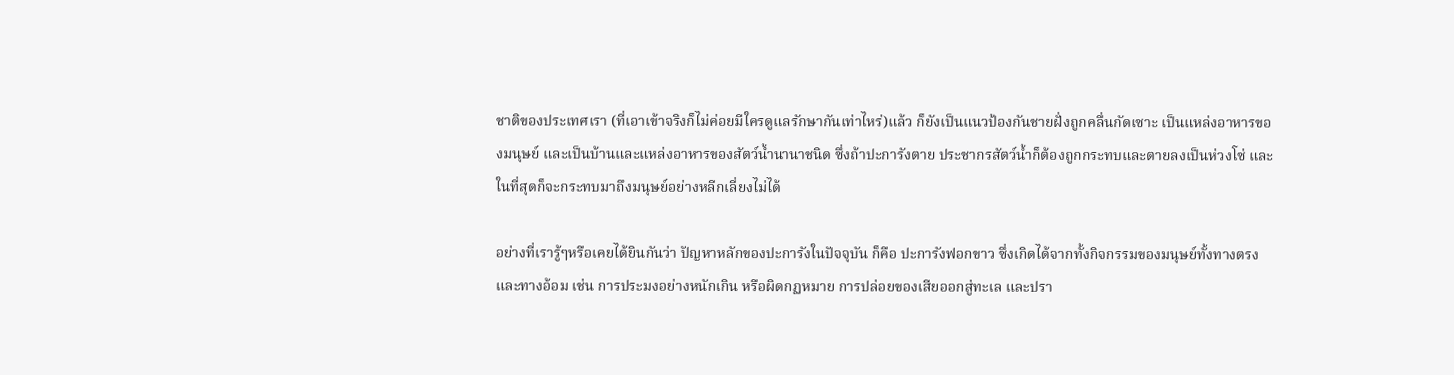ชาติของประเทศเรา (ที่เอาเข้าจริงก็ไม่ค่อยมีใครดูแลรักษากันเท่าไหร่)แล้ว ก็ยังเป็นแนวป้องกันชายฝั่งถูกคลื่นกัดเซาะ เป็นแหล่งอาหารของมนุษย์ และเป็นบ้านและแหล่งอาหารของสัตว์น้ำนานาชนิด ซึ่งถ้าปะการังตาย ประชากรสัตว์น้ำก็ต้องถูกกระทบและตายลงเป็นห่วงโซ่ และในที่สุดก็จะกระทบมาถึงมนุษย์อย่างหลีกเลี่ยงไม่ได้

อย่างที่เรารู้ๆหรือเคยได้ยินกันว่า ปัญหาหลักของปะการังในปัจจุบัน ก็คือ ปะการังฟอกขาว ซึ่งเกิดได้จากทั้งกิจกรรมของมนุษย์ทั้งทางตรงและทางอ้อม เช่น การประมงอย่างหนักเกิน หรือผิดกฏหมาย การปล่อยของเสียออกสู่ทะเล และปรา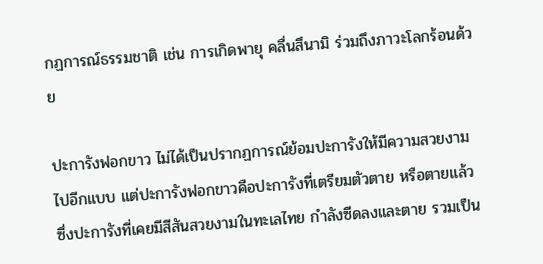กฏการณ์ธรรมชาติ เช่น การเกิดพายุ คลื่นสึนามิ ร่วมถึงภาวะโลกร้อนด้วย

ปะการังฟอกขาว ไม่ได้เป็นปรากฏการณ์ย้อมปะการังให้มีความสวยงามไปอีกแบบ แต่ปะการังฟอกขาวคือปะการังที่เตรียมตัวตาย หรือตายแล้ว ซึ่งปะการังที่เคยมีสีสันสวยงามในทะเลไทย กำลังซีดลงและตาย รวมเป็น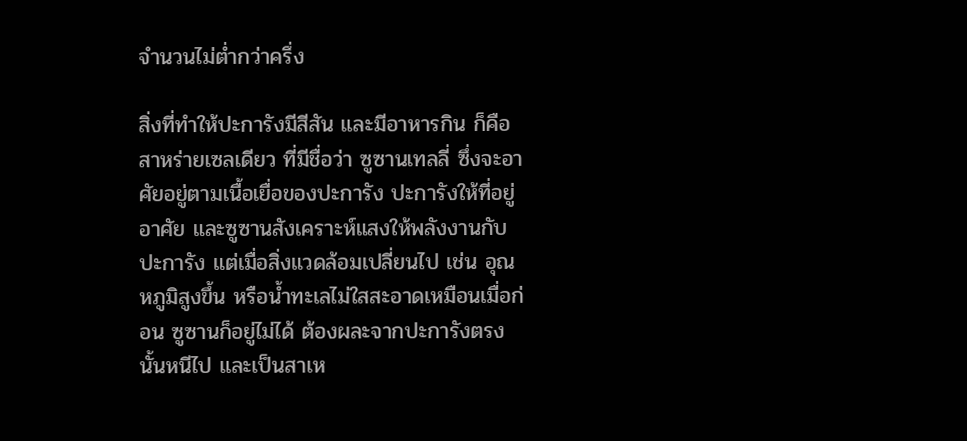จำนวนไม่ต่ำกว่าครึ่ง

สิ่งที่ทำให้ปะการังมีสีสัน และมีอาหารกิน ก็คือ สาหร่ายเซลเดียว ที่มีชื่อว่า ซูซานเทลลี่ ซึ่งจะอาศัยอยู่ตามเนื้อเยื่อของปะการัง ปะการังให้ที่อยู่อาศัย และซูซานสังเคราะห์แสงให้พลังงานกับปะการัง แต่เมื่อสิ่งแวดล้อมเปลี่ยนไป เช่น อุณหภูมิสูงขึ้น หรือน้ำทะเลไม่ใสสะอาดเหมือนเมื่อก่อน ซูซานก็อยู่ไม่ได้ ต้องผละจากปะการังตรงนั้นหนีไป และเป็นสาเห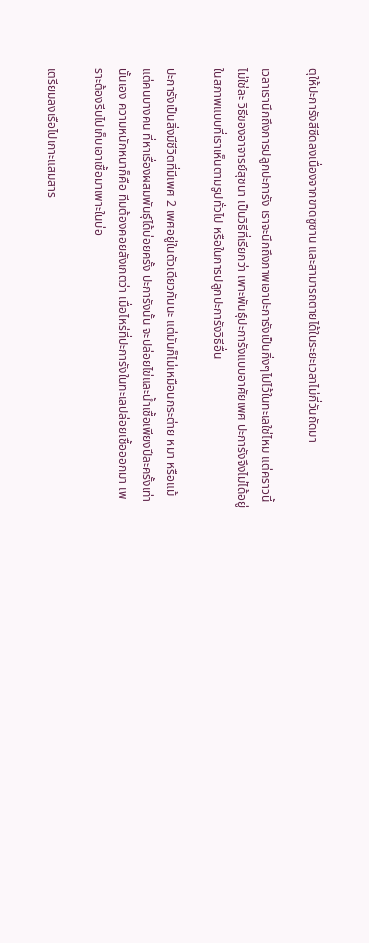ตุให้ปะการังสีซีดลงเนื่องจากขาดซูซาน และสามารถตายได้ในระยะเวลาไม่กี่วันถัดมา

เวลาเรานึกถึงการปลูกปะการัง เราจะนึกถึงภาพเอาปะการังเป็นกิ่งๆไปไว้ในทะเลใช่ไหม แต่คราวนี้ ไม่ใช่ละ วิธีของอาจารย์สุชนา เป็นวิธีที่เรียกว่า เพาะพันธุ์ปะการังแบบอาศัยเพศ ปะการังจึงไม่ได้อยู่ในสภาพแบบที่เราเห็นตามรูปทั่วไป หรือในการปลูกปะการังวิธีอื่น

ปะการังเป็นสิ่งมีชีวิตที่มีเพศ 2 เพศอยู่ในตัวเดียวกันนะ แต่มันก็ไม่เหมือนกระต่าย หมา หรือแม้แต่คนบางคน ที่หาเรื่องผสมพันธุ์ได้บ่อยครั้ง ปะการังนั้น จะปล่อยไข่และน้ำเชื้อเพียงปีละครั้งเท่านั้นเอง ความหนักหนาก็คือ ทีมต้องคอยสังเกตว่า เมื่อไหร่ที่ปะการังในทะเลปล่อยเชื้อออกมา เพราะต้องรีบไปเก็บเอาเชื้อมาเพาะในบ่อ

เตรียมลงเรือไปเกาะแสมสาร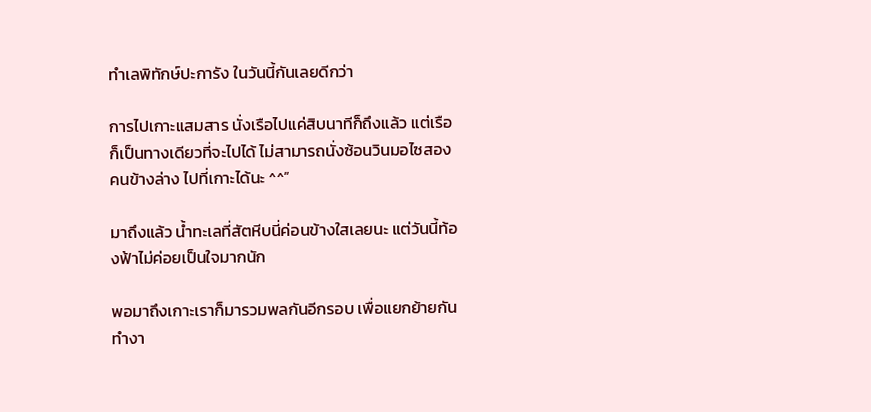ทำเลพิทักษ์ปะการัง ในวันนี้กันเลยดีกว่า

การไปเกาะแสมสาร นั่งเรือไปแค่สิบนาทีก็ถึงแล้ว แต่เรือก็เป็นทางเดียวที่จะไปได้ ไม่สามารถนั่งซ้อนวินมอไซสองคนข้างล่าง ไปที่เกาะได้นะ ^^”

มาถึงแล้ว น้ำทะเลที่สัตหีบนี่ค่อนข้างใสเลยนะ แต่วันนี้ท้องฟ้าไม่ค่อยเป็นใจมากนัก

พอมาถึงเกาะเราก็มารวมพลกันอีกรอบ เพื่อแยกย้ายกันทำงา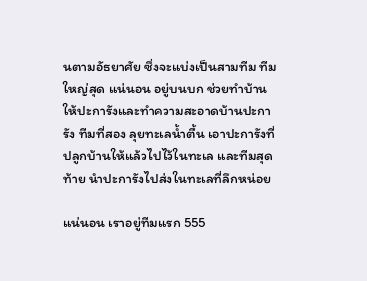นตามอัธยาศัย ซึ่งจะแบ่งเป็นสามทีม ทีมใหญ่สุด แน่นอน อยู่บนบก ช่วยทำบ้านให้ปะการังและทำความสะอาดบ้านปะการัง ทีมที่สอง ลุยทะเลน้ำตื้น เอาปะการังที่ปลูกบ้านให้แล้วไปไว้ในทะเล และทีมสุดท้าย นำปะการังไปส่งในทะเลที่ลึกหน่อย

แน่นอน เราอยู่ทีมแรก 555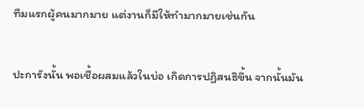ทีมแรกผู้คนมากมาย แต่งานก็มีให้ทำมากมายเช่นกัน

ปะการังนั้น พอเชื้อผสมแล้วในบ่อ เกิดการปฏิสนธิขึ้น จากนั้นมัน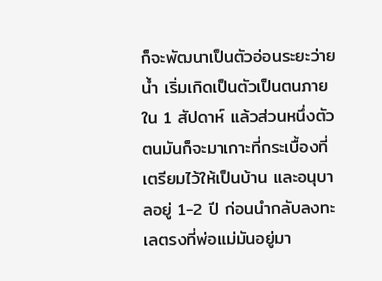ก็จะพัฒนาเป็นตัวอ่อนระยะว่ายน้ำ เริ่มเกิดเป็นตัวเป็นตนภายใน 1 สัปดาห์ แล้วส่วนหนึ่งตัวตนมันก็จะมาเกาะที่กระเบื้องที่เตรียมไว้ให้เป็นบ้าน และอนุบาลอยู่ 1-2 ปี ก่อนนำกลับลงทะเลตรงที่พ่อแม่มันอยู่มา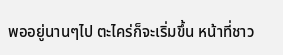พออยู่นานๆไป ตะไคร่ก็จะเริ่มขึ้น หน้าที่ชาว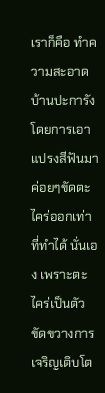เราก็คือ ทำความสะอาดบ้านปะการัง โดยการเอาแปรงสีฟันมาค่อยๆขัดตะไคร่ออกเท่าที่ทำได้ นั่นเอง เพราะตะไคร่เป็นตัวขัดขวางการเจริญเติบโต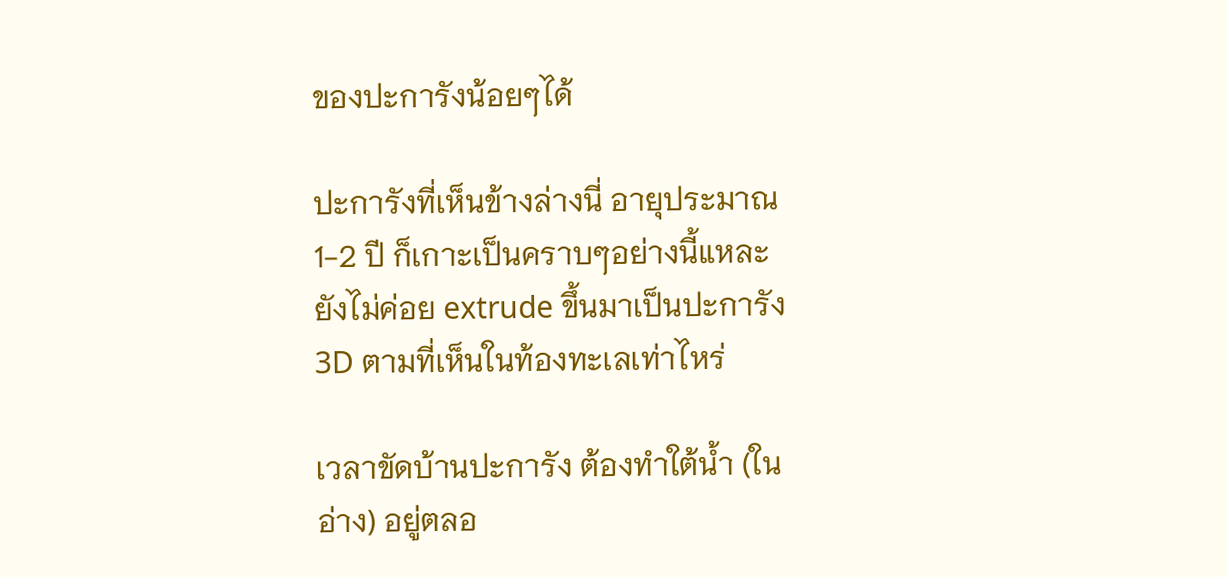ของปะการังน้อยๆได้

ปะการังที่เห็นข้างล่างนี่ อายุประมาณ 1-2 ปี ก็เกาะเป็นคราบๆอย่างนี้แหละ ยังไม่ค่อย extrude ขึ้นมาเป็นปะการัง 3D ตามที่เห็นในท้องทะเลเท่าไหร่

เวลาขัดบ้านปะการัง ต้องทำใต้น้ำ (ในอ่าง) อยู่ตลอ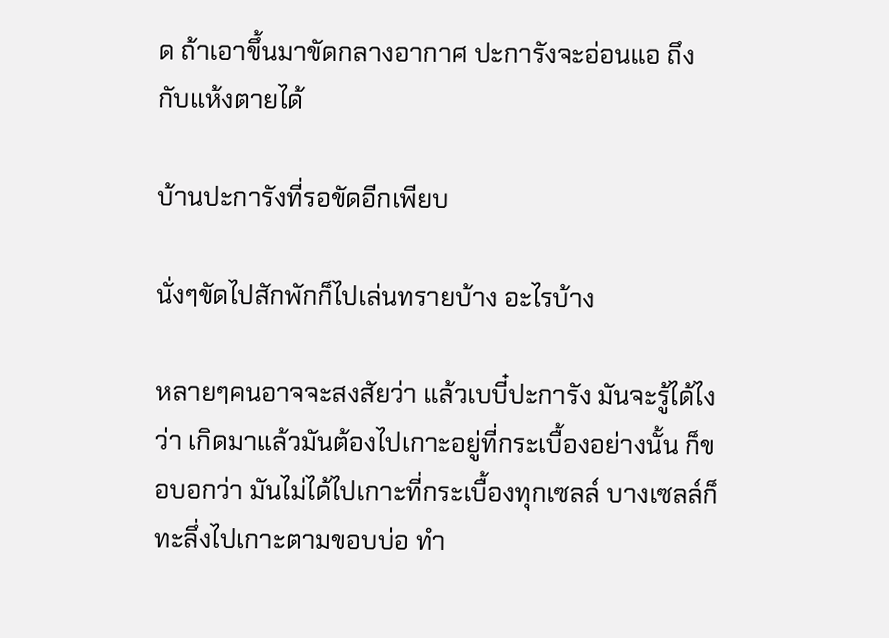ด ถ้าเอาขึ้นมาขัดกลางอากาศ ปะการังจะอ่อนแอ ถึงกับแห้งตายได้

บ้านปะการังที่รอขัดอีกเพียบ

นั่งๆขัดไปสักพักก็ไปเล่นทรายบ้าง อะไรบ้าง

หลายๆคนอาจจะสงสัยว่า แล้วเบบี๋ปะการัง มันจะรู้ได้ไงว่า เกิดมาแล้วมันต้องไปเกาะอยู่ที่กระเบื้องอย่างนั้น ก็ขอบอกว่า มันไม่ได้ไปเกาะที่กระเบื้องทุกเซลล์ บางเซลล์ก็ทะลึ่งไปเกาะตามขอบบ่อ ทำ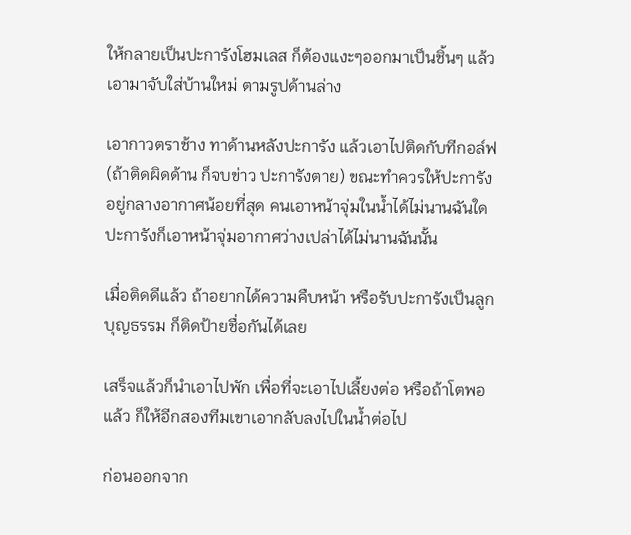ให้กลายเป็นปะการังโฮมเลส ก็ต้องแงะๆออกมาเป็นชิ้นๆ แล้วเอามาจับใส่บ้านใหม่ ตามรูปด้านล่าง

เอากาวตราช้าง ทาด้านหลังปะการัง แล้วเอาไปติดกับทีกอล์ฟ (ถ้าติดผิดด้าน ก็จบข่าว ปะการังตาย) ขณะทำควรให้ปะการังอยู่กลางอากาศน้อยที่สุด คนเอาหน้าจุ่มในน้ำได้ไม่นานฉันใด ปะการังก็เอาหน้าจุ่มอากาศว่างเปล่าได้ไม่นานฉันนั้น

เมื่อติดดีแล้ว ถ้าอยากได้ความคืบหน้า หรือรับปะการังเป็นลูกบุญธรรม ก็ติดป้ายชื่อกันได้เลย

เสร็จแล้วก็นำเอาไปพัก เพื่อที่จะเอาไปเลี้ยงต่อ หรือถ้าโตพอแล้ว ก็ให้อีกสองทีมเขาเอากลับลงไปในน้ำต่อไป

ก่อนออกจาก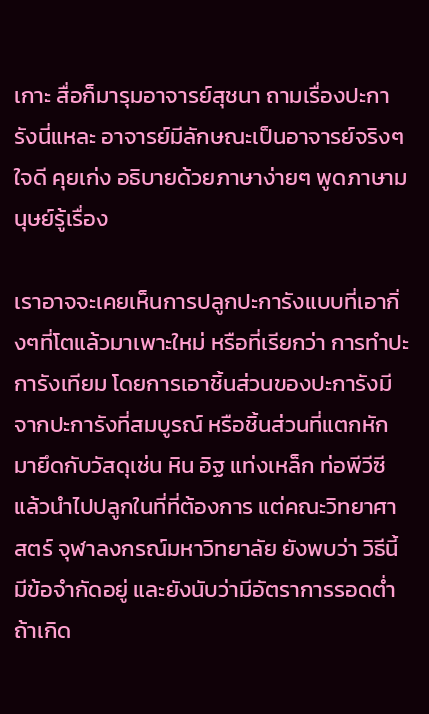เกาะ สื่อก็มารุมอาจารย์สุชนา ถามเรื่องปะการังนี่แหละ อาจารย์มีลักษณะเป็นอาจารย์จริงๆ ใจดี คุยเก่ง อธิบายด้วยภาษาง่ายๆ พูดภาษามนุษย์รู้เรื่อง

เราอาจจะเคยเห็นการปลูกปะการังแบบที่เอากิ่งๆที่โตแล้วมาเพาะใหม่ หรือที่เรียกว่า การทำปะการังเทียม โดยการเอาชิ้นส่วนของปะการังมีจากปะการังที่สมบูรณ์ หรือชิ้นส่วนที่แตกหัก มายึดกับวัสดุเช่น หิน อิฐ แท่งเหล็ก ท่อพีวีซี แล้วนำไปปลูกในที่ที่ต้องการ แต่คณะวิทยาศาสตร์ จุฬาลงกรณ์มหาวิทยาลัย ยังพบว่า วิธีนี้มีข้อจำกัดอยู่ และยังนับว่ามีอัตราการรอดต่ำ ถ้าเกิด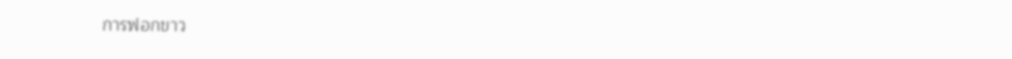การฟอกขาว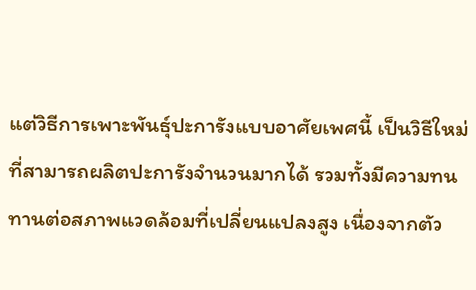แต่วิธีการเพาะพันธุ์ปะการังแบบอาศัยเพศนี้ เป็นวิธีใหม่ ที่สามารถผลิตปะการังจำนวนมากได้ รวมทั้งมีความทนทานต่อสภาพแวดล้อมที่เปลี่ยนแปลงสูง เนื่องจากตัว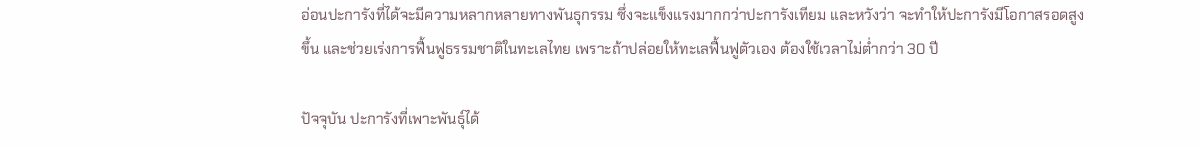อ่อนปะการังที่ได้จะมีความหลากหลายทางพันธุกรรม ซึ่งจะแข็งแรงมากกว่าปะการังเทียม และหวังว่า จะทำให้ปะการังมีโอกาสรอดสูงขึ้น และช่วยเร่งการฟื้นฟูธรรมชาติในทะเลไทย เพราะถ้าปล่อยให้ทะเลฟื้นฟูตัวเอง ต้องใช้เวลาไม่ต่ำกว่า 30 ปี

ปัจจุบัน ปะการังที่เพาะพันธุ์ได้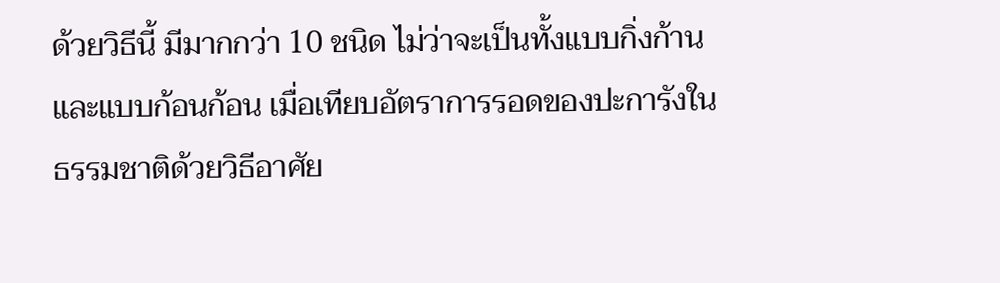ด้วยวิธีนี้ มีมากกว่า 10 ชนิด ไม่ว่าจะเป็นทั้งแบบกิ่งก้าน และแบบก้อนก้อน เมื่อเทียบอัตราการรอดของปะการังในธรรมชาติด้วยวิธีอาศัย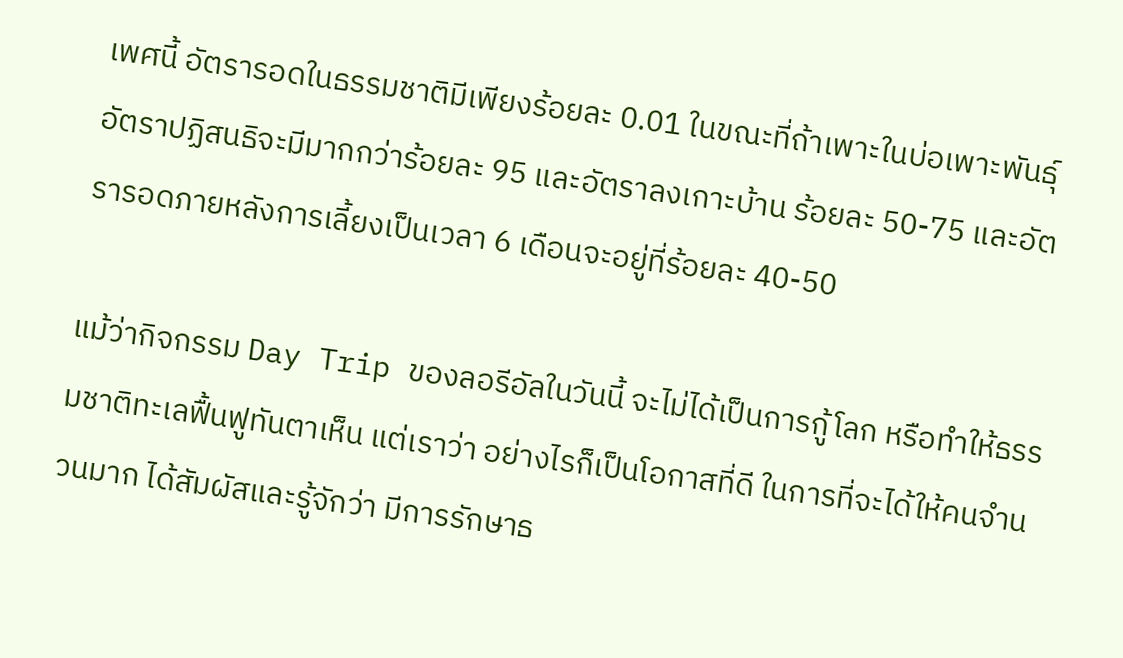เพศนี้ อัตรารอดในธรรมชาติมีเพียงร้อยละ 0.01 ในขณะที่ถ้าเพาะในบ่อเพาะพันธุ์ อัตราปฏิสนธิจะมีมากกว่าร้อยละ 95 และอัตราลงเกาะบ้าน ร้อยละ 50-75 และอัตรารอดภายหลังการเลี้ยงเป็นเวลา 6 เดือนจะอยู่ที่ร้อยละ 40-50

แม้ว่ากิจกรรม Day Trip ของลอรีอัลในวันนี้ จะไม่ได้เป็นการกู้โลก หรือทำให้ธรรมชาติทะเลฟื้นฟูทันตาเห็น แต่เราว่า อย่างไรก็เป็นโอกาสที่ดี ในการที่จะได้ให้คนจำนวนมาก ได้สัมผัสและรู้จักว่า มีการรักษาธ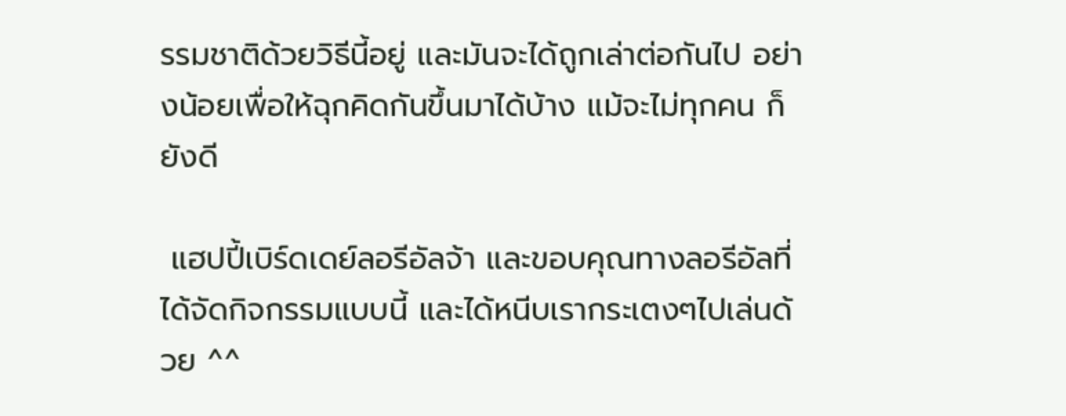รรมชาติด้วยวิธีนี้อยู่ และมันจะได้ถูกเล่าต่อกันไป อย่างน้อยเพื่อให้ฉุกคิดกันขึ้นมาได้บ้าง แม้จะไม่ทุกคน ก็ยังดี

 แฮปปี้เบิร์ดเดย์ลอรีอัลจ้า และขอบคุณทางลอรีอัลที่ได้จัดกิจกรรมแบบนี้ และได้หนีบเรากระเตงๆไปเล่นด้วย ^^